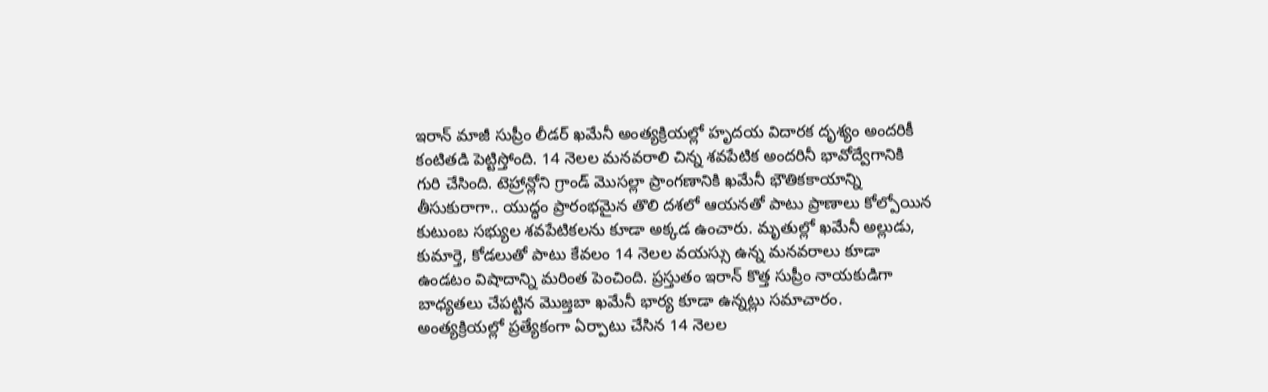ఇరాన్ మాజీ సుప్రీం లీడర్ ఖమేనీ అంత్యక్రియల్లో హృదయ విదారక దృశ్యం అందరికీ కంటితడి పెట్టిస్తోంది. 14 నెలల మనవరాలి చిన్న శవపేటిక అందరినీ భావోద్వేగానికి గురి చేసింది. టెహ్రాన్లోని గ్రాండ్ మొసల్లా ప్రాంగణానికి ఖమేనీ భౌతికకాయాన్ని తీసుకురాగా.. యుద్ధం ప్రారంభమైన తొలి దశలో ఆయనతో పాటు ప్రాణాలు కోల్పోయిన కుటుంబ సభ్యుల శవపేటికలను కూడా అక్కడ ఉంచారు. మృతుల్లో ఖమేనీ అల్లుడు, కుమార్తె, కోడలుతో పాటు కేవలం 14 నెలల వయస్సు ఉన్న మనవరాలు కూడా ఉండటం విషాదాన్ని మరింత పెంచింది. ప్రస్తుతం ఇరాన్ కొత్త సుప్రీం నాయకుడిగా బాధ్యతలు చేపట్టిన మొజ్తబా ఖమేనీ భార్య కూడా ఉన్నట్లు సమాచారం.
అంత్యక్రియల్లో ప్రత్యేకంగా ఏర్పాటు చేసిన 14 నెలల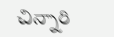చిన్నారి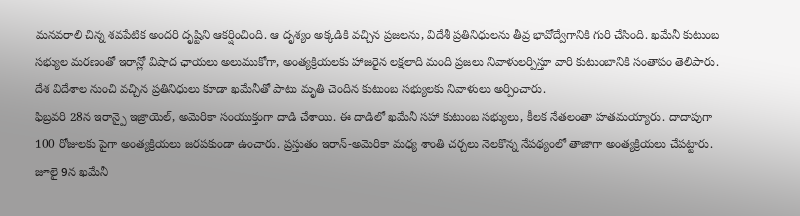మనవరాలి చిన్న శవపేటిక అందరి దృష్టిని ఆకర్షించింది. ఆ దృశ్యం అక్కడికి వచ్చిన ప్రజలను, విదేశీ ప్రతినిధులను తీవ్ర భావోద్వేగానికి గురి చేసింది. ఖమేనీ కుటుంబ సభ్యుల మరణంతో ఇరాన్లో విషాద ఛాయలు అలుముకోగా, అంత్యక్రియలకు హాజరైన లక్షలాది మంది ప్రజలు నివాళులర్పిస్తూ వారి కుటుంబానికి సంతాపం తెలిపారు. దేశ విదేశాల నుంచి వచ్చిన ప్రతినిధులు కూడా ఖమేనీతో పాటు మృతి చెందిన కుటుంబ సభ్యులకు నివాళులు అర్పించారు.
ఫిబ్రవరి 28న ఇరాన్పై ఇజ్రాయెల్, అమెరికా సంయుక్తంగా దాడి చేశాయి. ఈ దాడిలో ఖమేనీ సహా కుటుంబ సభ్యులు, కీలక నేతలంతా హతమయ్యారు. దాదాపుగా 100 రోజులకు పైగా అంత్యక్రియలు జరపకుండా ఉంచారు. ప్రస్తుతం ఇరాన్-అమెరికా మధ్య శాంతి చర్చలు నెలకొన్న నేపథ్యంలో తాజాగా అంత్యక్రియలు చేపట్టారు. జూలై 9న ఖమేనీ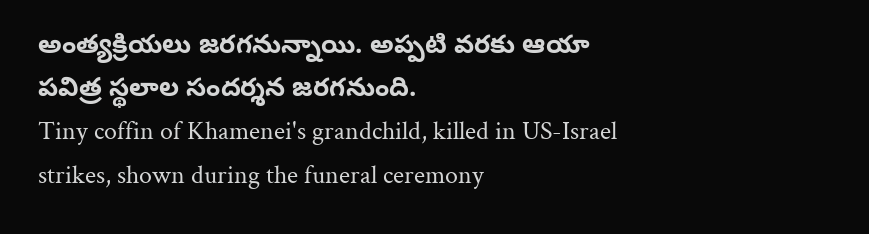అంత్యక్రియలు జరగనున్నాయి. అప్పటి వరకు ఆయా పవిత్ర స్థలాల సందర్శన జరగనుంది.
Tiny coffin of Khamenei's grandchild, killed in US-Israel strikes, shown during the funeral ceremony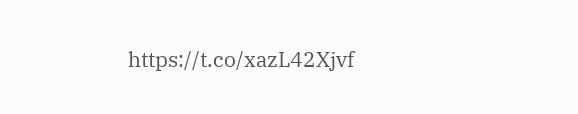https://t.co/xazL42Xjvf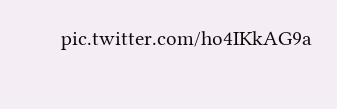pic.twitter.com/ho4IKkAG9a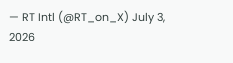— RT Intl (@RT_on_X) July 3, 2026